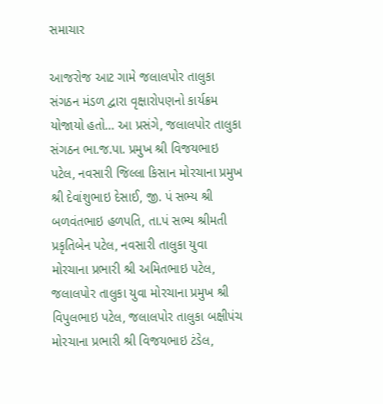સમાચાર

આજરોજ આટ ગામે જલાલપોર તાલુકા સંગઠન મંડળ દ્વારા વૃક્ષારોપણનો કાર્યક્રમ યોજાયો હતો… આ પ્રસંગે, જલાલપોર તાલુકા સંગઠન ભા.જ.પા. પ્રમુખ શ્રી વિજયભાઇ પટેલ, નવસારી જિલ્લા કિસાન મોરચાના પ્રમુખ શ્રી દેવાંશુભાઇ દેસાઈ, જી. પં સભ્ય શ્રી બળવંતભાઇ હળપતિ, તા.પં સભ્ય શ્રીમતી પ્રકૃતિબેન પટેલ, નવસારી તાલુકા યુવા મોરચાના પ્રભારી શ્રી અમિતભાઇ પટેલ, જલાલપોર તાલુકા યુવા મોરચાના પ્રમુખ શ્રી વિપુલભાઇ પટેલ, જલાલપોર તાલુકા બક્ષીપંચ મોરચાના પ્રભારી શ્રી વિજયભાઇ ટંડેલ,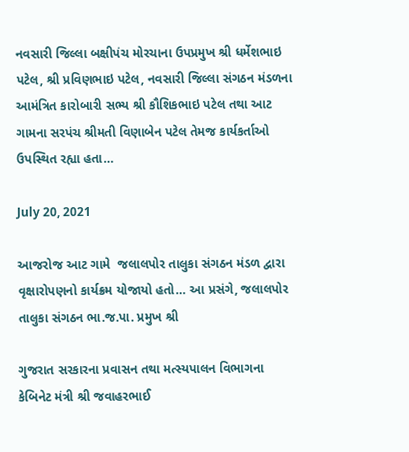નવસારી જિલ્લા બક્ષીપંચ મોરચાના ઉપપ્રમુખ શ્રી ધર્મેશભાઇ પટેલ, શ્રી પ્રવિણભાઇ પટેલ, નવસારી જિલ્લા સંગઠન મંડળના આમંત્રિત કારોબારી સભ્ય શ્રી કૌશિકભાઇ પટેલ તથા આટ ગામના સરપંચ શ્રીમતી વિણાબેન પટેલ તેમજ કાર્યકર્તાઓ ઉપસ્થિત રહ્યા હતા…

July 20, 2021

આજરોજ આટ ગામે  જલાલપોર તાલુકા સંગઠન મંડળ દ્વારા વૃક્ષારોપણનો કાર્યક્રમ યોજાયો હતો… આ પ્રસંગે, જલાલપોર તાલુકા સંગઠન ભા.જ.પા. પ્રમુખ શ્રી

ગુજરાત સરકારના પ્રવાસન તથા મત્સ્યપાલન વિભાગના કેબિનેટ મંત્રી શ્રી જવાહરભાઈ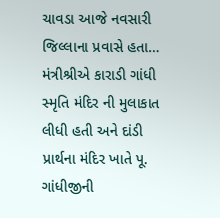ચાવડા આજે નવસારી જિલ્લાના પ્રવાસે હતા… મંત્રીશ્રીએ કારાડી ગાંધી સ્મૃતિ મંદિર ની મુલાકાત લીધી હતી અને દાંડી પ્રાર્થના મંદિર ખાતે પૂ. ગાંધીજીની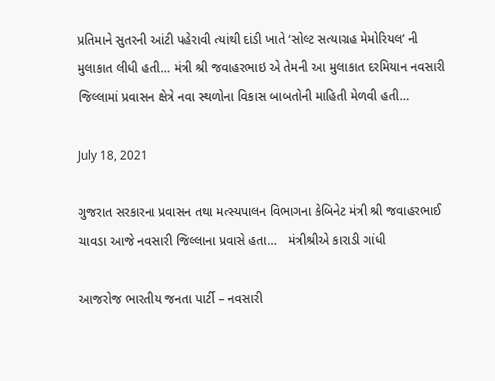પ્રતિમાને સુતરની આંટી પહેરાવી ત્યાંથી દાંડી ખાતે ‘સોલ્ટ સત્યાગ્રહ મેમોરિયલ’ ની મુલાકાત લીધી હતી… મંત્રી શ્રી જવાહરભાઇ એ તેમની આ મુલાકાત દરમિયાન નવસારી જિલ્લામાં પ્રવાસન ક્ષેત્રે નવા સ્થળોના વિકાસ બાબતોની માહિતી મેળવી હતી…

July 18, 2021

ગુજરાત સરકારના પ્રવાસન તથા મત્સ્યપાલન વિભાગના કેબિનેટ મંત્રી શ્રી જવાહરભાઈ ચાવડા આજે નવસારી જિલ્લાના પ્રવાસે હતા…   મંત્રીશ્રીએ કારાડી ગાંધી

આજરોજ ભારતીય જનતા પાર્ટી – નવસારી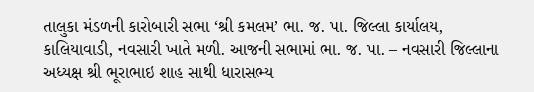તાલુકા મંડળની કારોબારી સભા ‘શ્રી કમલમ’ ભા. જ. પા. જિલ્લા કાર્યાલય, કાલિયાવાડી, નવસારી ખાતે મળી. આજની સભામાં ભા. જ. પા. – નવસારી જિલ્લાના અધ્યક્ષ શ્રી ભૂરાભાઇ શાહ સાથી ધારાસભ્ય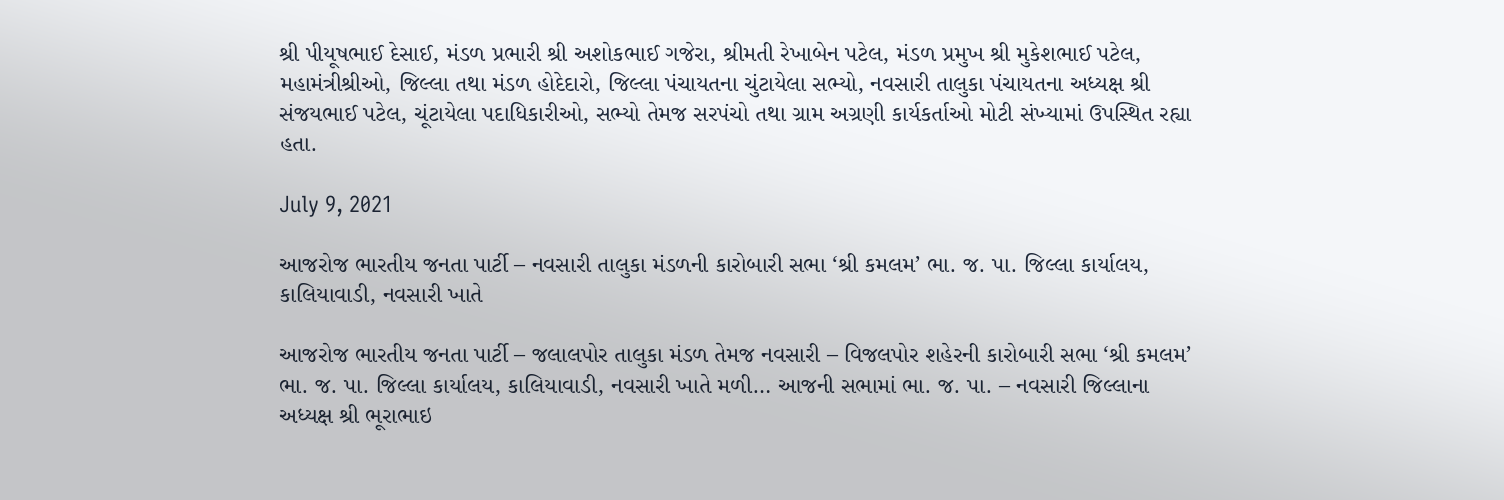શ્રી પીયૂષભાઈ દેસાઈ, મંડળ પ્રભારી શ્રી અશોકભાઈ ગજેરા, શ્રીમતી રેખાબેન પટેલ, મંડળ પ્રમુખ શ્રી મુકેશભાઈ પટેલ, મહામંત્રીશ્રીઓ, જિલ્લા તથા મંડળ હોદેદારો, જિલ્લા પંચાયતના ચુંટાયેલા સભ્યો, નવસારી તાલુકા પંચાયતના અધ્યક્ષ શ્રી સંજયભાઈ પટેલ, ચૂંટાયેલા પદાધિકારીઓ, સભ્યો તેમજ સરપંચો તથા ગ્રામ અગ્રણી કાર્યકર્તાઓ મોટી સંખ્યામાં ઉપસ્થિત રહ્યા હતા.

July 9, 2021

આજરોજ ભારતીય જનતા પાર્ટી – નવસારી તાલુકા મંડળની કારોબારી સભા ‘શ્રી કમલમ’ ભા. જ. પા. જિલ્લા કાર્યાલય, કાલિયાવાડી, નવસારી ખાતે

આજરોજ ભારતીય જનતા પાર્ટી – જલાલપોર તાલુકા મંડળ તેમજ નવસારી – વિજલપોર શહેરની કારોબારી સભા ‘શ્રી કમલમ’ ભા. જ. પા. જિલ્લા કાર્યાલય, કાલિયાવાડી, નવસારી ખાતે મળી… આજની સભામાં ભા. જ. પા. – નવસારી જિલ્લાના અધ્યક્ષ શ્રી ભૂરાભાઇ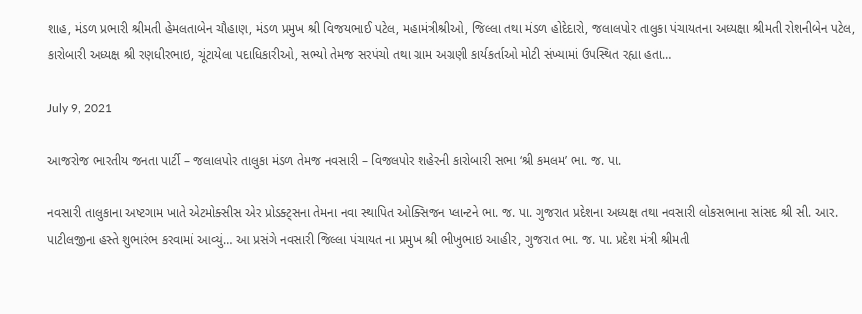શાહ, મંડળ પ્રભારી શ્રીમતી હેમલતાબેન ચૌહાણ, મંડળ પ્રમુખ શ્રી વિજયભાઈ પટેલ, મહામંત્રીશ્રીઓ, જિલ્લા તથા મંડળ હોદેદારો, જલાલપોર તાલુકા પંચાયતના અધ્યક્ષા શ્રીમતી રોશનીબેન પટેલ, કારોબારી અધ્યક્ષ શ્રી રણધીરભાઇ, ચૂંટાયેલા પદાધિકારીઓ, સભ્યો તેમજ સરપંચો તથા ગ્રામ અગ્રણી કાર્યકર્તાઓ મોટી સંખ્યામાં ઉપસ્થિત રહ્યા હતા…

July 9, 2021

આજરોજ ભારતીય જનતા પાર્ટી – જલાલપોર તાલુકા મંડળ તેમજ નવસારી – વિજલપોર શહેરની કારોબારી સભા ‘શ્રી કમલમ’ ભા. જ. પા.

નવસારી તાલુકાના અષ્ટગામ ખાતે એટમોક્સીસ એર પ્રોડક્ટ્સના તેમના નવા સ્થાપિત ઓક્સિજન પ્લાન્ટને ભા. જ. પા. ગુજરાત પ્રદેશના અધ્યક્ષ તથા નવસારી લોકસભાના સાંસદ શ્રી સી. આર. પાટીલજીના હસ્તે શુભારંભ કરવામાં આવ્યું… આ પ્રસંગે નવસારી જિલ્લા પંચાયત ના પ્રમુખ શ્રી ભીખુભાઇ આહીર, ગુજરાત ભા. જ. પા. પ્રદેશ મંત્રી શ્રીમતી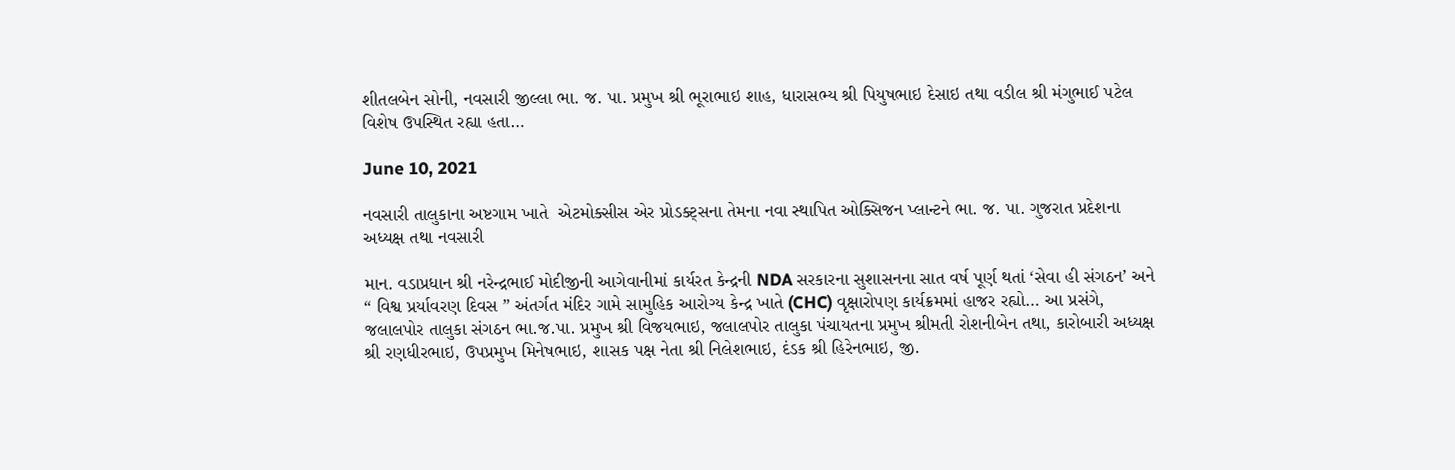શીતલબેન સોની, નવસારી જીલ્લા ભા. જ. પા. પ્રમુખ શ્રી ભૂરાભાઇ શાહ, ધારાસભ્ય શ્રી પિયુષભાઇ દેસાઇ તથા વડીલ શ્રી મંગુભાઈ પટેલ વિશેષ ઉપસ્થિત રહ્યા હતા…

June 10, 2021

નવસારી તાલુકાના અષ્ટગામ ખાતે  એટમોક્સીસ એર પ્રોડક્ટ્સના તેમના નવા સ્થાપિત ઓક્સિજન પ્લાન્ટને ભા. જ. પા. ગુજરાત પ્રદેશના અધ્યક્ષ તથા નવસારી

માન. વડાપ્રધાન શ્રી નરેન્દ્રભાઈ મોદીજીની આગેવાનીમાં કાર્યરત કેન્દ્રની NDA સરકારના સુશાસનના સાત વર્ષ પૂર્ણ થતાં ‘સેવા હી સંગઠન’ અને “ વિશ્વ પ્રર્યાવરણ દિવસ ” અંતર્ગત મંદિર ગામે સામુહિક આરોગ્ય કેન્દ્ર ખાતે (CHC) વૃક્ષારોપણ કાર્યક્રમમાં હાજર રહ્યો… આ પ્રસંગે, જલાલપોર તાલુકા સંગઠન ભા.જ.પા. પ્રમુખ શ્રી વિજયભાઇ, જલાલપોર તાલુકા પંચાયતના પ્રમુખ શ્રીમતી રોશનીબેન તથા, કારોબારી અધ્યક્ષ શ્રી રણધીરભાઇ, ઉપપ્રમુખ મિનેષભાઇ, શાસક પક્ષ નેતા શ્રી નિલેશભાઇ, દંડક શ્રી હિરેનભાઇ, જી.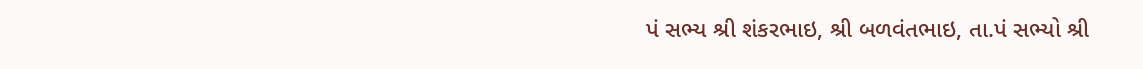પં સભ્ય શ્રી શંકરભાઇ, શ્રી બળવંતભાઇ, તા.પં સભ્યો શ્રી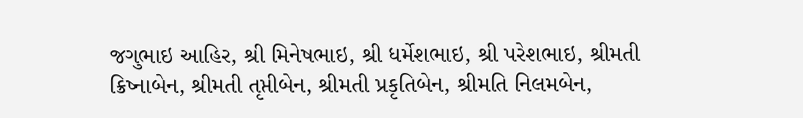જગુભાઇ આહિર, શ્રી મિનેષભાઇ, શ્રી ધર્મેશભાઇ, શ્રી પરેશભાઇ, શ્રીમતી ક્રિષ્નાબેન, શ્રીમતી તૃપ્તીબેન, શ્રીમતી પ્રકૃતિબેન, શ્રીમતિ નિલમબેન,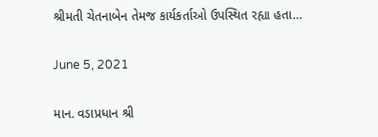શ્રીમતી ચેતનાબેન તેમજ કાર્યકર્તાઓ ઉપસ્થિત રહ્યા હતા…

June 5, 2021

માન. વડાપ્રધાન શ્રી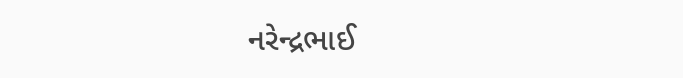નરેન્દ્રભાઈ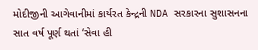મોદીજીની આગેવાનીમાં કાર્યરત કેન્દ્રની NDA સરકારના સુશાસનના સાત વર્ષ પૂર્ણ થતાં ‘સેવા હી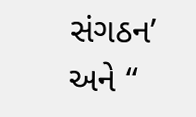સંગઠન’  અને “